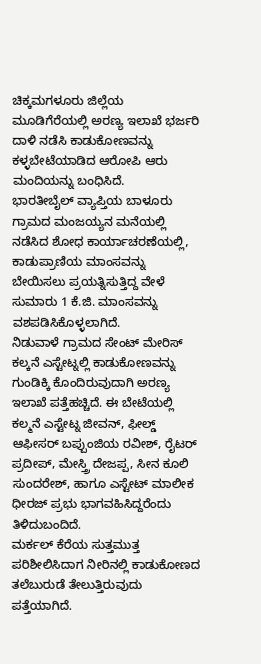ಚಿಕ್ಕಮಗಳೂರು ಜಿಲ್ಲೆಯ ಮೂಡಿಗೆರೆಯಲ್ಲಿ ಅರಣ್ಯ ಇಲಾಖೆ ಭರ್ಜರಿ ದಾಳಿ ನಡೆಸಿ ಕಾಡುಕೋಣವನ್ನು ಕಳ್ಳಬೇಟೆಯಾಡಿದ ಆರೋಪಿ ಆರು ಮಂದಿಯನ್ನು ಬಂಧಿಸಿದೆ.
ಭಾರತೀಬೈಲ್ ವ್ಯಾಪ್ತಿಯ ಬಾಳೂರು ಗ್ರಾಮದ ಮಂಜಯ್ಯನ ಮನೆಯಲ್ಲಿ ನಡೆಸಿದ ಶೋಧ ಕಾರ್ಯಾಚರಣೆಯಲ್ಲಿ, ಕಾಡುಪ್ರಾಣಿಯ ಮಾಂಸವನ್ನು ಬೇಯಿಸಲು ಪ್ರಯತ್ನಿಸುತ್ತಿದ್ದ ವೇಳೆ ಸುಮಾರು 1 ಕೆ.ಜಿ. ಮಾಂಸವನ್ನು ವಶಪಡಿಸಿಕೊಳ್ಳಲಾಗಿದೆ.
ನಿಡುವಾಳೆ ಗ್ರಾಮದ ಸೇಂಟ್ ಮೇರಿಸ್ ಕಲ್ಕನೆ ಎಸ್ಟೇಟ್ನಲ್ಲಿ ಕಾಡುಕೋಣವನ್ನು ಗುಂಡಿಕ್ಕಿ ಕೊಂದಿರುವುದಾಗಿ ಅರಣ್ಯ ಇಲಾಖೆ ಪತ್ತೆಹಚ್ಚಿದೆ. ಈ ಬೇಟೆಯಲ್ಲಿ ಕಲ್ಮನೆ ಎಸ್ಟೇಟ್ನ ಜೀವನ್, ಫೀಲ್ಡ್ ಆಫೀಸರ್ ಬಪ್ಪುಂಜಿಯ ರವೀಶ್, ರೈಟರ್ ಪ್ರದೀಪ್, ಮೇಸ್ತ್ರಿ ದೇಜಪ್ಪ, ಸೀನ ಕೂಲಿ ಸುಂದರೇಶ್, ಹಾಗೂ ಎಸ್ಟೇಟ್ ಮಾಲೀಕ ಧೀರಜ್ ಪ್ರಭು ಭಾಗವಹಿಸಿದ್ದರೆಂದು ತಿಳಿದುಬಂದಿದೆ.
ಮರ್ಕಲ್ ಕೆರೆಯ ಸುತ್ತಮುತ್ತ ಪರಿಶೀಲಿಸಿದಾಗ ನೀರಿನಲ್ಲಿ ಕಾಡುಕೋಣದ ತಲೆಬುರುಡೆ ತೇಲುತ್ತಿರುವುದು ಪತ್ತೆಯಾಗಿದೆ.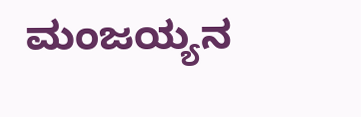ಮಂಜಯ್ಯನ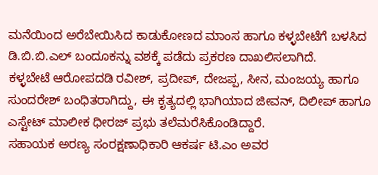ಮನೆಯಿಂದ ಅರೆಬೇಯಿಸಿದ ಕಾಡುಕೋಣದ ಮಾಂಸ ಹಾಗೂ ಕಳ್ಳಬೇಟೆಗೆ ಬಳಸಿದ ಡಿ.ಬಿ.ಬಿ.ಎಲ್ ಬಂದೂಕನ್ನು ವಶಕ್ಕೆ ಪಡೆದು ಪ್ರಕರಣ ದಾಖಲಿಸಲಾಗಿದೆ.
ಕಳ್ಳಬೇಟೆ ಆರೋಪದಡಿ ರವೀಶ್, ಪ್ರದೀಪ್, ದೇಜಪ್ಪ, ಸೀನ, ಮಂಜಯ್ಯ ಹಾಗೂ ಸುಂದರೇಶ್ ಬಂಧಿತರಾಗಿದ್ದು, ಈ ಕೃತ್ಯದಲ್ಲಿ ಭಾಗಿಯಾದ ಜೀವನ್, ದಿಲೀಪ್ ಹಾಗೂ ಎಸ್ಟೇಟ್ ಮಾಲೀಕ ಧೀರಜ್ ಪ್ರಭು ತಲೆಮರೆಸಿಕೊಂಡಿದ್ದಾರೆ.
ಸಹಾಯಕ ಅರಣ್ಯ ಸಂರಕ್ಷಣಾಧಿಕಾರಿ ಆಕರ್ಷ ಟಿ.ಎಂ ಅವರ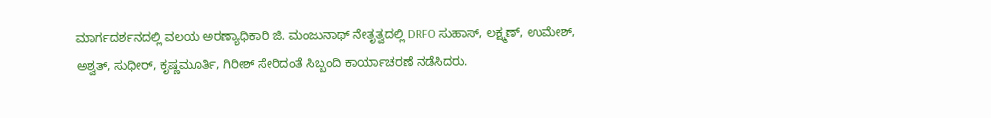ಮಾರ್ಗದರ್ಶನದಲ್ಲಿ ವಲಯ ಅರಣ್ಯಾಧಿಕಾರಿ ಜಿ. ಮಂಜುನಾಥ್ ನೇತೃತ್ವದಲ್ಲಿ DRFO ಸುಹಾಸ್, ಲಕ್ಷ್ಮಣ್, ಉಮೇಶ್, ಅಶ್ವತ್, ಸುಧೀರ್, ಕೃಷ್ಣಮೂರ್ತಿ, ಗಿರೀಶ್ ಸೇರಿದಂತೆ ಸಿಬ್ಬಂದಿ ಕಾರ್ಯಾಚರಣೆ ನಡೆಸಿದರು.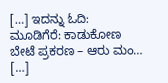[…] ಇದನ್ನು ಓದಿ: ಮೂಡಿಗೆರೆ: ಕಾಡುಕೋಣ ಬೇಟೆ ಪ್ರಕರಣ – ಆರು ಮಂ… […]